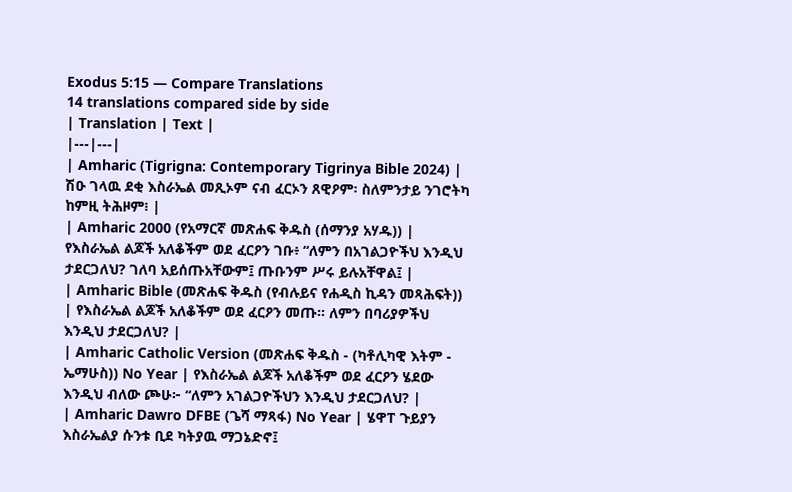Exodus 5:15 — Compare Translations
14 translations compared side by side
| Translation | Text |
|---|---|
| Amharic (Tigrigna: Contemporary Tigrinya Bible 2024) | ሽዑ ገላዉ ደቂ እስራኤል መጺኦም ናብ ፈርኦን ጸዊዖም፡ ስለምንታይ ንገሮትካ ከምዚ ትሕዞም፧ |
| Amharic 2000 (የአማርኛ መጽሐፍ ቅዱስ (ሰማንያ አሃዱ)) | የእስራኤል ልጆች አለቆችም ወደ ፈርዖን ገቡ፥ “ለምን በአገልጋዮችህ እንዲህ ታደርጋለህ? ገለባ አይሰጡአቸውም፤ ጡቡንም ሥሩ ይሉአቸዋል፤ |
| Amharic Bible (መጽሐፍ ቅዱስ (የብሉይና የሐዲስ ኪዳን መጻሕፍት)) | የእስራኤል ልጆች አለቆችም ወደ ፈርዖን መጡ። ለምን በባሪያዎችህ እንዲህ ታደርጋለህ? |
| Amharic Catholic Version (መጽሐፍ ቅዱስ - (ካቶሊካዊ እትም - ኤማሁስ)) No Year | የእስራኤል ልጆች አለቆችም ወደ ፈርዖን ሄደው እንዲህ ብለው ጮሁ፦ “ለምን አገልጋዮችህን እንዲህ ታደርጋለህ? |
| Amharic Dawro DFBE (ጌሻ ማጻፋ) No Year | ሄዋፐ ጉይያን እስራኤልያ ሱንቱ ቢደ ካትያዉ ማጋኔድኖ፤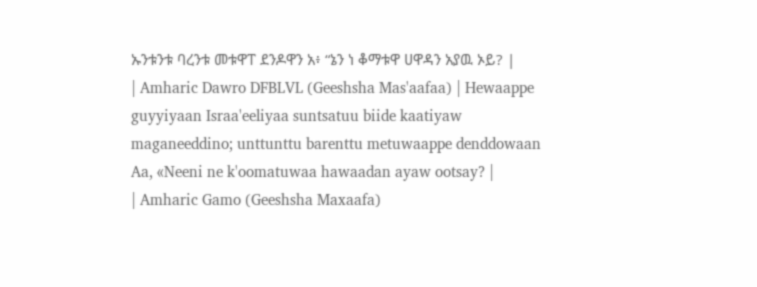ኡንቱንቱ ባረንቱ መቱዋፐ ደንዶዋን አ፥ “ኔን ነ ቆማቱዋ ሀዋዳን አያዉ ኦይ? |
| Amharic Dawro DFBLVL (Geeshsha Mas'aafaa) | Hewaappe guyyiyaan Israa'eeliyaa suntsatuu biide kaatiyaw maganeeddino; unttunttu barenttu metuwaappe denddowaan Aa, «Neeni ne k'oomatuwaa hawaadan ayaw ootsay? |
| Amharic Gamo (Geeshsha Maxaafa)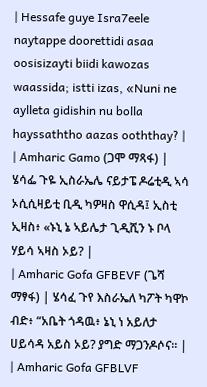| Hessafe guye Isra7eele naytappe doorettidi asaa oosisizayti biidi kawozas waassida; istti izas, «Nuni ne aylleta gidishin nu bolla hayssaththo aazas ooththay? |
| Amharic Gamo (ጋሞ ማጻፋ) | ሄሳፌ ጉዬ ኢስራኤሌ ናይታፔ ዶሬቲዲ ኣሳ ኦሲሲዛይቲ ቢዲ ካዎዛስ ዋሲዳ፤ ኢስቲ ኢዛስ፥ «ኑኒ ኔ ኣይሌታ ጊዲሺን ኑ ቦላ ሃይሳ ኣዛስ ኦይ? |
| Amharic Gofa GFBEVF (ጌሻ ማፃፋ) | ሄሳፈ ጉየ እስራኤለ ካፖት ካዋኮ ብድ፥ “አቤት ጎዳዉ፥ ኔኒ ነ አይለታ ሀይሳዳ አይስ ኦይ? ያግድ ማጋንዶሶና። |
| Amharic Gofa GFBLVF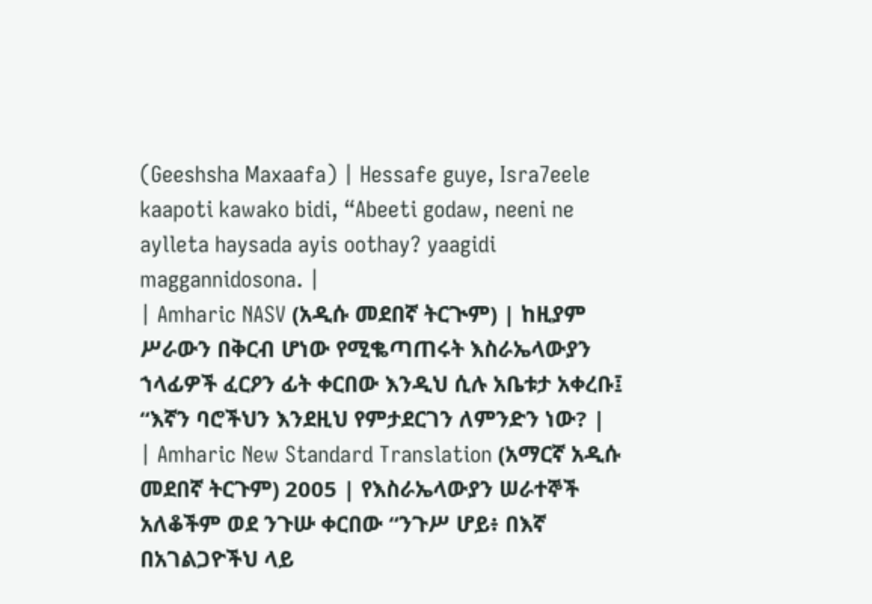(Geeshsha Maxaafa) | Hessafe guye, Isra7eele kaapoti kawako bidi, “Abeeti godaw, neeni ne aylleta haysada ayis oothay? yaagidi maggannidosona. |
| Amharic NASV (አዲሱ መደበኛ ትርጒም) | ከዚያም ሥራውን በቅርብ ሆነው የሚቈጣጠሩት እስራኤላውያን ኀላፊዎች ፈርዖን ፊት ቀርበው እንዲህ ሲሉ አቤቱታ አቀረቡ፤ “እኛን ባሮችህን እንደዚህ የምታደርገን ለምንድን ነው? |
| Amharic New Standard Translation (አማርኛ አዲሱ መደበኛ ትርጉም) 2005 | የእስራኤላውያን ሠራተኞች አለቆችም ወደ ንጉሡ ቀርበው “ንጉሥ ሆይ፥ በእኛ በአገልጋዮችህ ላይ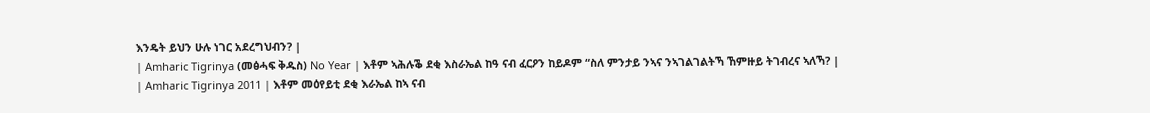እንዴት ይህን ሁሉ ነገር አደረግህብን? |
| Amharic Tigrinya (መፅሓፍ ቅዱስ) No Year | እቶም ኣሕሉቕ ደቂ እስራኤል ከዓ ናብ ፈርዖን ከይዶም “ስለ ምንታይ ንኣና ንኣገልገልትኻ ኸምዙይ ትገብረና ኣለኻ? |
| Amharic Tigrinya 2011 | እቶም መዕየይቲ ደቂ እራኤል ከኣ ናብ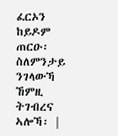ፈርኦን ከይዶም ጠርዑ፡ ስለምንታይ ንገላውኻ ኸምዚ ትገብረና ኣሎኻ፡ |